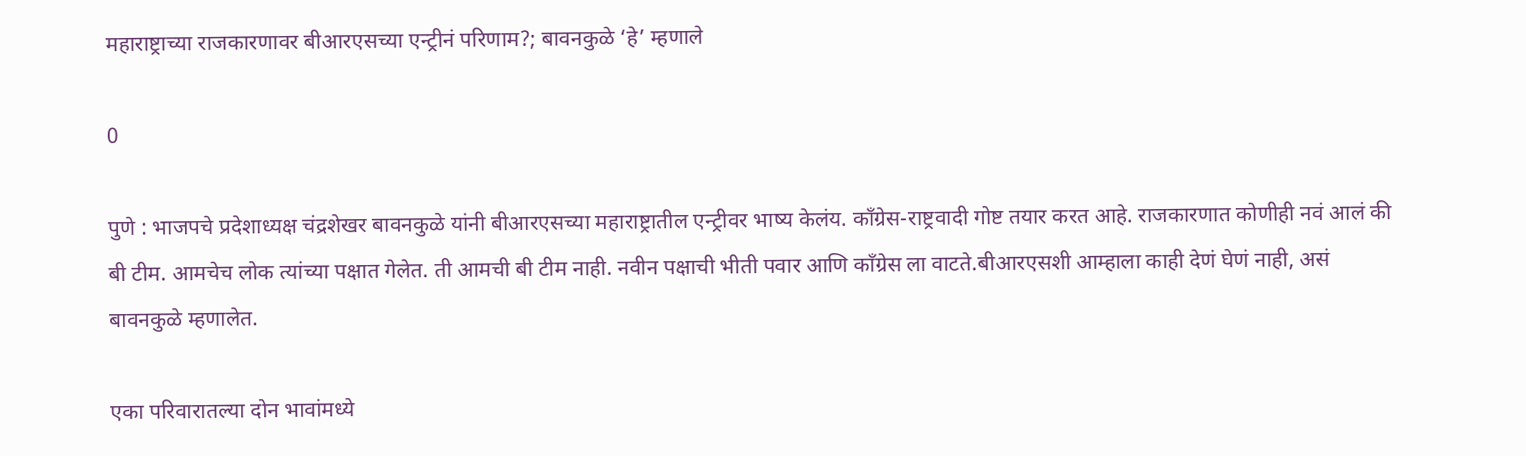महाराष्ट्राच्या राजकारणावर बीआरएसच्या एन्ट्रीनं परिणाम?; बावनकुळे ‘हे’ म्हणाले

0

पुणे : भाजपचे प्रदेशाध्यक्ष चंद्रशेखर बावनकुळे यांनी बीआरएसच्या महाराष्ट्रातील एन्ट्रीवर भाष्य केलंय. काँग्रेस-राष्ट्रवादी गोष्ट तयार करत आहे. राजकारणात कोणीही नवं आलं की बी टीम. आमचेच लोक त्यांच्या पक्षात गेलेत. ती आमची बी टीम नाही. नवीन पक्षाची भीती पवार आणि काँग्रेस ला वाटते.बीआरएसशी आम्हाला काही देणं घेणं नाही, असं बावनकुळे म्हणालेत.

एका परिवारातल्या दोन भावांमध्ये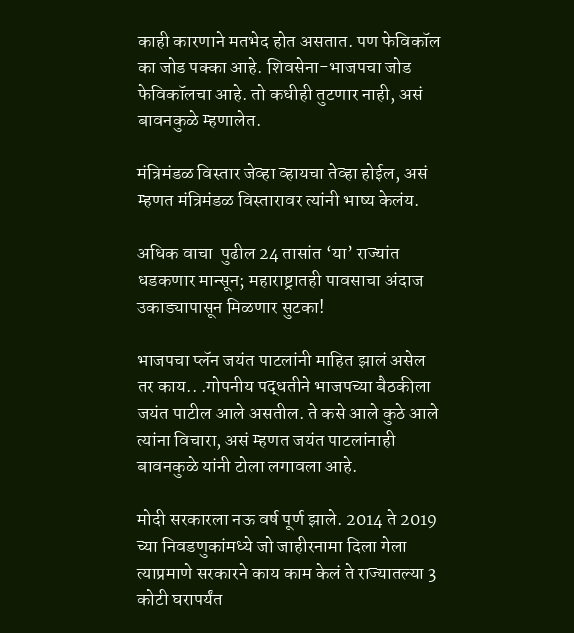काही कारणाने मतभेद होत असतात. पण फेविकॉल का जोड पक्का आहे. शिवसेना-भाजपचा जोड फेविकॉलचा आहे. तो कधीही तुटणार नाही, असं बावनकुळे म्हणालेत.

मंत्रिमंडळ विस्तार जेव्हा व्हायचा तेव्हा होईल, असं म्हणत मंत्रिमंडळ विस्तारावर त्यांनी भाष्य केलंय.

अधिक वाचा  पुढील 24 तासांत ‘या’ राज्यांत धडकणार मान्सून; महाराष्ट्रातही पावसाचा अंदाज उकाड्यापासून मिळणार सुटका!

भाजपचा प्लॅन जयंत पाटलांनी माहित झालं असेल तर काय.. .गोपनीय पद्धतीने भाजपच्या बैठकीला जयंत पाटील आले असतील. ते कसे आले कुठे आले त्यांना विचारा, असं म्हणत जयंत पाटलांनाही बावनकुळे यांनी टोला लगावला आहे.

मोदी सरकारला नऊ वर्ष पूर्ण झाले. 2014 ते 2019 च्या निवडणुकांमध्ये जो जाहीरनामा दिला गेला त्याप्रमाणे सरकारने काय काम केलं ते राज्यातल्या 3 कोटी घरापर्यंत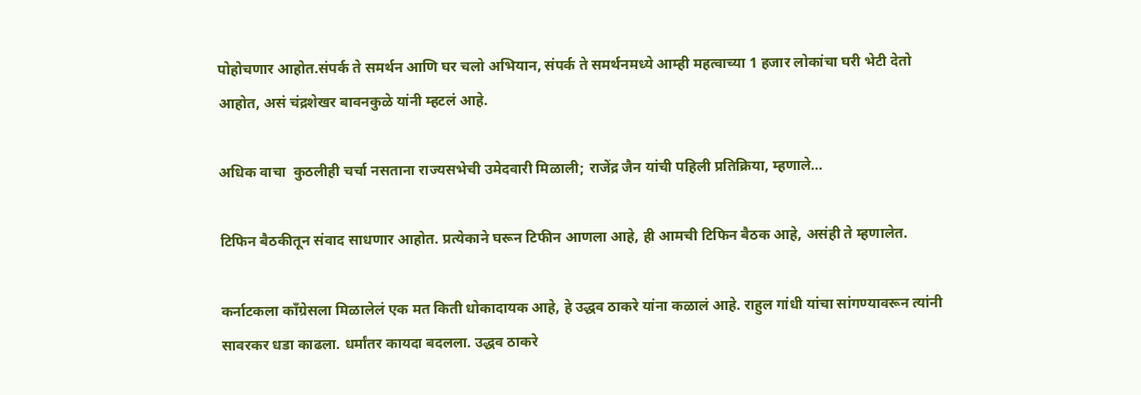पोहोचणार आहोत.संपर्क ते समर्थन आणि घर चलो अभियान, संपर्क ते समर्थनमध्ये आम्ही महत्वाच्या 1 हजार लोकांचा घरी भेटी देतो आहोत, असं चंद्रशेखर बावनकुळे यांनी म्हटलं आहे.

अधिक वाचा  कुठलीही चर्चा नसताना राज्यसभेची उमेदवारी मिळाली; राजेंद्र जैन यांची पहिली प्रतिक्रिया, म्हणाले…

टिफिन बैठकीतून संवाद साधणार आहोत. प्रत्येकाने घरून टिफीन आणला आहे, ही आमची टिफिन बैठक आहे, असंही ते म्हणालेत.

कर्नाटकला काँग्रेसला मिळालेलं एक मत किती धोकादायक आहे, हे उद्धव ठाकरे यांना कळालं आहे. राहुल गांधी यांचा सांगण्यावरून त्यांनी सावरकर धडा काढला. धर्मांतर कायदा बदलला. उद्धव ठाकरे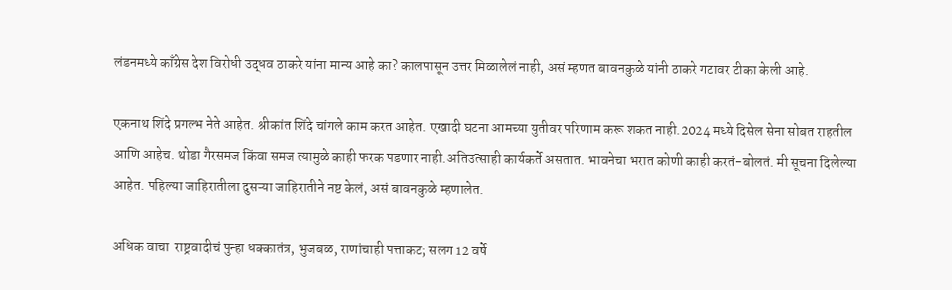लंडनमध्ये काँग्रेस देश विरोधी उद्धव ठाकरे यांना मान्य आहे का? कालपासून उत्तर मिळालेलं नाही, असं म्हणत बावनकुळे यांनी ठाकरे गटावर टीका केली आहे.

एकनाथ शिंदे प्रगल्भ नेते आहेत. श्रीकांत शिंदे चांगले काम करत आहेत. एखादी घटना आमच्या युतीवर परिणाम करू शकत नाही.2024 मध्ये दिसेल सेना सोबत राहतील आणि आहेच. थोडा गैरसमज किंवा समज त्यामुळे काही फरक पडणार नाही.अतिउत्साही कार्यकर्ते असतात. भावनेचा भरात कोणी काही करतं-बोलतं. मी सूचना दिलेल्या आहेत. पहिल्या जाहिरातीला दुसऱ्या जाहिरातीने नष्ट केलं, असं बावनकुळे म्हणालेत.

अधिक वाचा  राष्ट्रवादीचं पुन्हा धक्कातंत्र, भुजबळ, राणांचाही पत्ताकट; सलग 12 वर्षे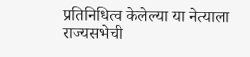प्रतिनिधित्व केलेल्या या नेत्याला राज्यसभेची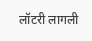लॉटरी लागली